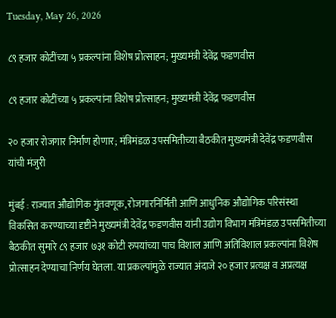Tuesday, May 26, 2026

८९ हजार कोटींच्या ५ प्रकल्पांना विशेष प्रोत्साहन; मुख्यमंत्री देवेंद्र फडणवीस

८९ हजार कोटींच्या ५ प्रकल्पांना विशेष प्रोत्साहन; मुख्यमंत्री देवेंद्र फडणवीस

२० हजार रोजगार निर्माण होणार; मंत्रिमंडळ उपसमितीच्या बैठकीत मुख्यमंत्री देवेंद्र फडणवीस यांची मंजुरी

मुंबई : राज्यात औद्योगिक गुंतवणूक, रोजगारनिर्मिती आणि आधुनिक औद्योगिक परिसंस्था विकसित करण्याच्या दृष्टीने मुख्यमंत्री देवेंद्र फडणवीस यांनी उद्योग विभाग मंत्रिमंडळ उपसमितीच्या बैठकीत सुमारे ८९ हजार ७३१ कोटी रुपयांच्या पाच विशाल आणि अतिविशाल प्रकल्पांना विशेष प्रोत्साहन देण्याचा निर्णय घेतला. या प्रकल्पांमुळे राज्यात अंदाजे २० हजार प्रत्यक्ष व अप्रत्यक्ष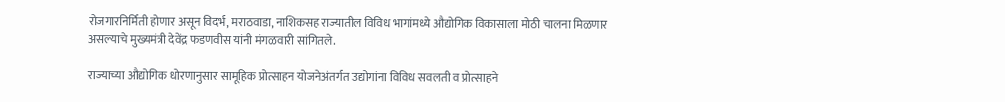रोजगारनिर्मिती होणार असून विदर्भ, मराठवाडा, नाशिकसह राज्यातील विविध भागांमध्ये औद्योगिक विकासाला मोठी चालना मिळणार असल्याचे मुख्यमंत्री देवेंद्र फडणवीस यांनी मंगळवारी सांगितले.

राज्याच्या औद्योगिक धोरणानुसार सामूहिक प्रोत्साहन योजनेअंतर्गत उद्योगांना विविध सवलती व प्रोत्साहने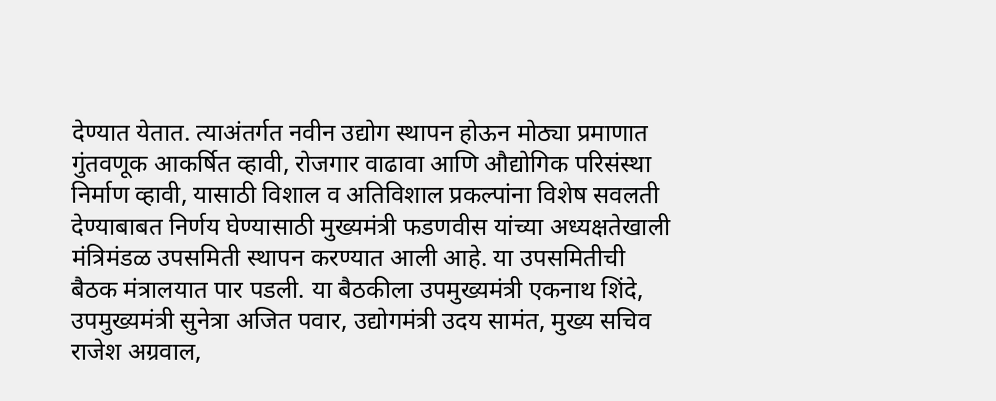देण्यात येतात. त्याअंतर्गत नवीन उद्योग स्थापन होऊन मोठ्या प्रमाणात गुंतवणूक आकर्षित व्हावी, रोजगार वाढावा आणि औद्योगिक परिसंस्था निर्माण व्हावी, यासाठी विशाल व अतिविशाल प्रकल्पांना विशेष सवलती देण्याबाबत निर्णय घेण्यासाठी मुख्यमंत्री फडणवीस यांच्या अध्यक्षतेखाली मंत्रिमंडळ उपसमिती स्थापन करण्यात आली आहे. या उपसमितीची बैठक मंत्रालयात पार पडली. या बैठकीला उपमुख्यमंत्री एकनाथ शिंदे, उपमुख्यमंत्री सुनेत्रा अजित पवार, उद्योगमंत्री उदय सामंत, मुख्य सचिव राजेश अग्रवाल,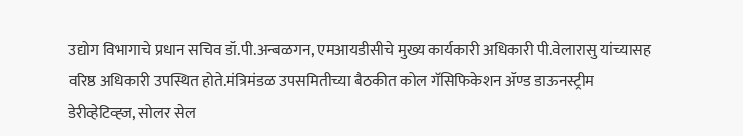उद्योग विभागाचे प्रधान सचिव डॉ.पी.अन्बळगन, एमआयडीसीचे मुख्य कार्यकारी अधिकारी पी.वेलारासु यांच्यासह वरिष्ठ अधिकारी उपस्थित होते.मंत्रिमंडळ उपसमितीच्या बैठकीत कोल गॅसिफिकेशन ॲण्ड डाऊनस्ट्रीम डेरीव्हेटिव्ह्ज, सोलर सेल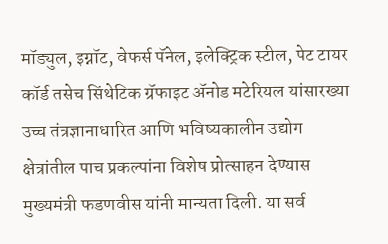मॉड्युल, इग्नॉट, वेफर्स पॅनेल, इलेक्ट्रिक स्टील, पेट टायर कॉर्ड तसेच सिंथेटिक ग्रॅफाइट ॲनोड मटेरियल यांसारख्या उच्च तंत्रज्ञानाधारित आणि भविष्यकालीन उद्योग क्षेत्रांतील पाच प्रकल्पांना विशेष प्रोत्साहन देण्यास मुख्यमंत्री फडणवीस यांनी मान्यता दिली. या सर्व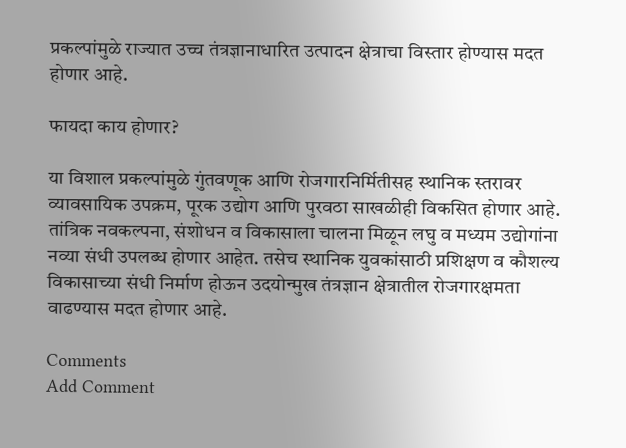प्रकल्पांमुळे राज्यात उच्च तंत्रज्ञानाधारित उत्पादन क्षेत्राचा विस्तार होण्यास मदत होणार आहे.

फायदा काय होणार?

या विशाल प्रकल्पांमुळे गुंतवणूक आणि रोजगारनिर्मितीसह स्थानिक स्तरावर व्यावसायिक उपक्रम, पूरक उद्योग आणि पुरवठा साखळीही विकसित होणार आहे. तांत्रिक नवकल्पना, संशोधन व विकासाला चालना मिळून लघु व मध्यम उद्योगांना नव्या संधी उपलब्ध होणार आहेत. तसेच स्थानिक युवकांसाठी प्रशिक्षण व कौशल्य विकासाच्या संधी निर्माण होऊन उदयोन्मुख तंत्रज्ञान क्षेत्रातील रोजगारक्षमता वाढण्यास मदत होणार आहे.

Comments
Add Comment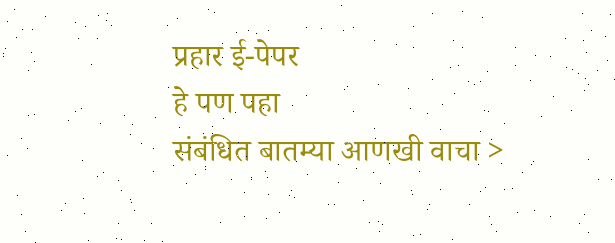प्रहार ई-पेपर
हे पण पहा
संबंधित बातम्या आणखी वाचा >